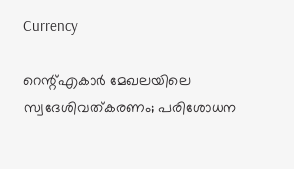Currency

റെന്റ്എകാര്‍ മേഖലയിലെ സ്വദേശിവത്കരണം; പരിശോധന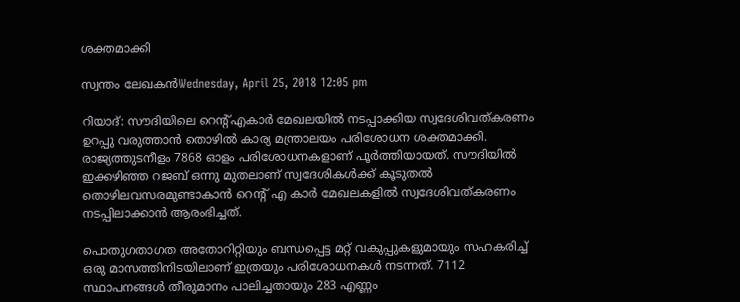ശക്തമാക്കി

സ്വന്തം ലേഖകന്‍Wednesday, April 25, 2018 12:05 pm

റിയാദ്: സൗദിയിലെ റെന്റ്എകാര്‍ മേഖലയില്‍ നടപ്പാക്കിയ സ്വദേശിവത്കരണം ഉറപ്പു വരുത്താന്‍ തൊഴില്‍ കാര്യ മന്ത്രാലയം പരിശോധന ശക്തമാക്കി. രാജ്യത്തുടനീളം 7868 ഓളം പരിശോധനകളാണ് പൂര്‍ത്തിയായത്. സൗദിയില്‍ ഇക്കഴിഞ്ഞ റജബ് ഒന്നു മുതലാണ് സ്വദേശികള്‍ക്ക് കൂടുതല്‍ തൊഴിലവസരമുണ്ടാകാന്‍ റെന്റ് എ കാര്‍ മേഖലകളില്‍ സ്വദേശിവത്കരണം നടപ്പിലാക്കാന്‍ ആരംഭിച്ചത്.

പൊതുഗതാഗത അതോറിറ്റിയും ബന്ധപ്പെട്ട മറ്റ് വകുപ്പുകളുമായും സഹകരിച്ച് ഒരു മാസത്തിനിടയിലാണ് ഇത്രയും പരിശോധനകള്‍ നടന്നത്. 7112 സ്ഥാപനങ്ങള്‍ തീരുമാനം പാലിച്ചതായും 283 എണ്ണം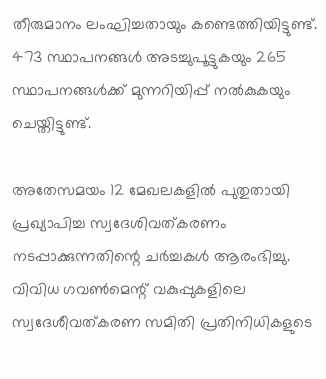തീരുമാനം ലംഘിച്ചതായും കണ്ടെത്തിയിട്ടുണ്ട്. 473 സ്ഥാപനങ്ങള്‍ അടച്ചുപൂട്ടുകയും 265 സ്ഥാപനങ്ങള്‍ക്ക് മുന്നറിയിപ്പ് നല്‍കുകയും ചെയ്തിട്ടുണ്ട്.

അതേസമയം 12 മേഖലകളില്‍ പുതുതായി പ്രഖ്യാപിച്ച സ്വദേശിവത്കരണം നടപ്പാക്കുന്നതിന്റെ ചര്‍ച്ചകള്‍ ആരംഭിച്ചു. വിവിധ ഗവണ്‍മെന്റ് വകുപ്പുകളിലെ സ്വദേശീവത്കരണ സമിതി പ്രതിനിധികളുടെ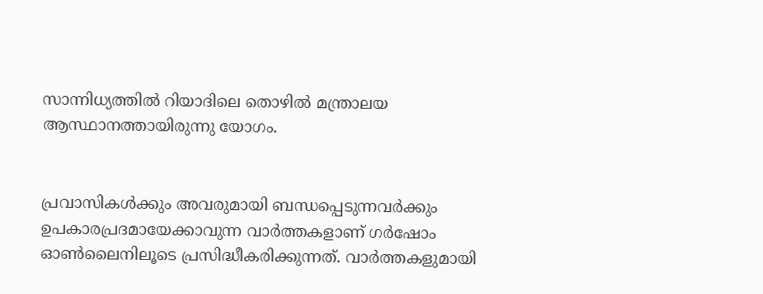സാന്നിധ്യത്തില്‍ റിയാദിലെ തൊഴില്‍ മന്ത്രാലയ ആസ്ഥാനത്തായിരുന്നു യോഗം.


പ്രവാസികൾക്കും അവരുമായി ബന്ധപ്പെടുന്നവർക്കും ഉപകാരപ്രദമായേക്കാവുന്ന വാർത്തകളാണ് ഗർഷോം ഓൺലൈനിലൂടെ പ്രസിദ്ധീകരിക്കുന്നത്. വാർത്തകളുമായി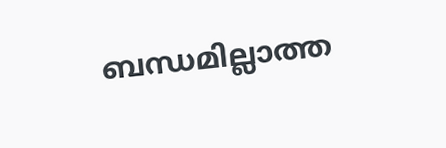ബന്ധമില്ലാത്ത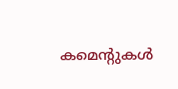കമെന്റുകൾ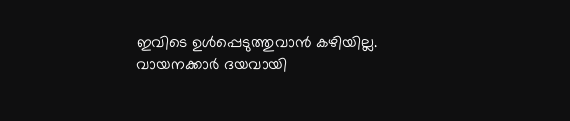ഇവിടെ ഉൾപ്പെടുത്തുവാൻ കഴിയില്ല. വായനക്കാർ ദയവായി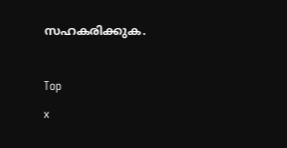സഹകരിക്കുക.

Top
x